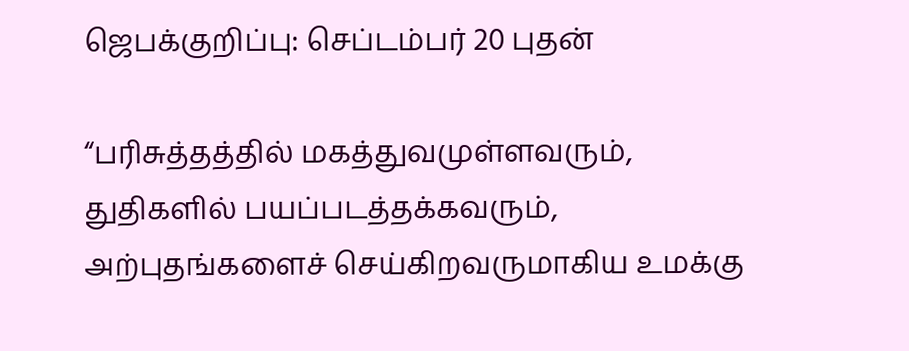ஜெபக்குறிப்பு: செப்டம்பர் 20 புதன்

“பரிசுத்தத்தில் மகத்துவமுள்ளவரும், துதிகளில் பயப்படத்தக்கவரும், அற்புதங்களைச் செய்கிறவருமாகிய உமக்கு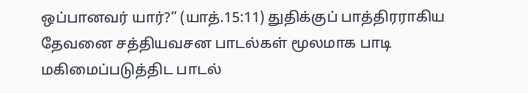ஒப்பானவர் யார்?” (யாத்.15:11) துதிக்குப் பாத்திரராகிய தேவனை சத்தியவசன பாடல்கள் மூலமாக பாடி மகிமைப்படுத்திட பாடல்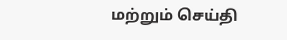மற்றும் செய்தி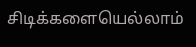சிடிக்களையெல்லாம்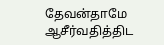தேவன்தாமே ஆசீர்வதித்திட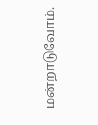மன்றாடுவோம்.